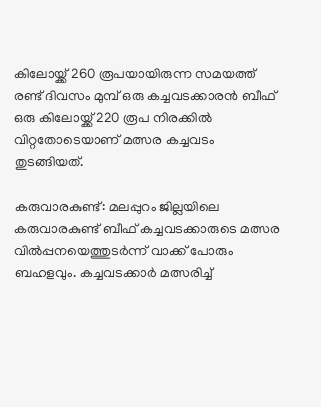കിലോയ്ക്ക് 260 രൂപയായിരുന്ന സമയത്ത് രണ്ട് ദിവസം മുമ്പ് ഒരു കച്ചവടക്കാരന്‍ ബീഫ് ഒരു കിലോയ്ക്ക് 220 രൂപ നിരക്കില്‍ വിറ്റതോടെയാണ് മത്സര കച്ചവടം തുടങ്ങിയത്.

കരുവാരകുണ്ട്: മലപ്പുറം ജില്ലയിലെ കരുവാരകുണ്ട് ബീഫ് കച്ചവടക്കാരുടെ മത്സര വില്‍പ്പനയെത്തുടര്‍ന്ന് വാക്ക് പോരും ബഹളവും. കച്ചവടക്കാര്‍ മത്സരിച്ച്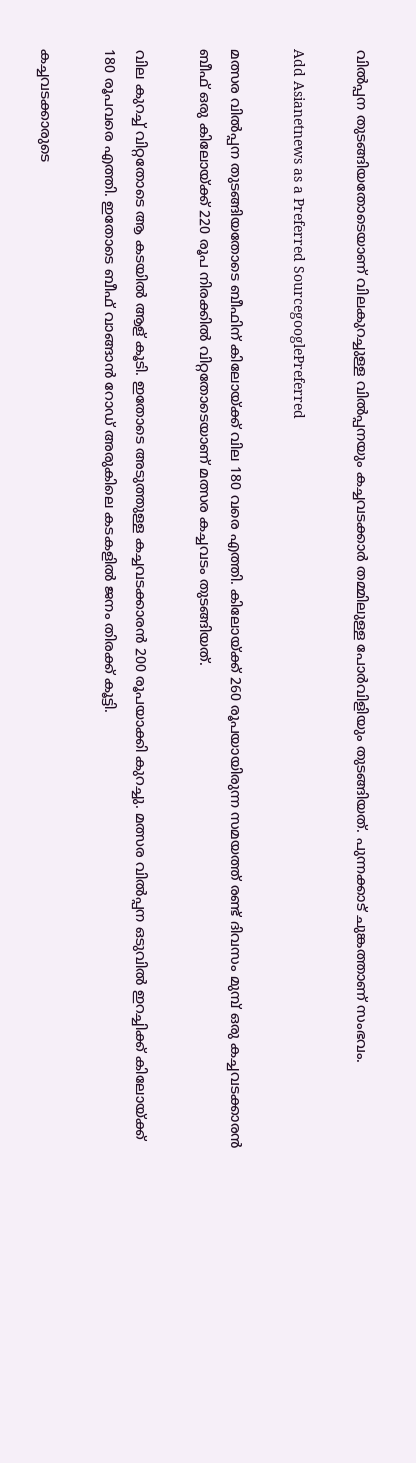വില്‍പ്പന തുടങ്ങിയതോടെയാണ് വിലകുറച്ചുള്ള വില്‍പ്പനയും കച്ചവടക്കാര്‍ തമ്മിലുള്ള പോര്‍വിളിയും തുടങ്ങിയത്. പുന്നക്കാട് ചുങ്കത്താണ് സംഭവം.

Add Asianetnews as a Preferred SourcegooglePreferred

മത്സര വില്‍പ്പന തുടങ്ങിയതോടെ ബീഫിന് കിലോയ്ക്ക് വില 180 വരെ എത്തി. കിലോയ്ക്ക് 260 രൂപയായിരുന്ന സമയത്ത് രണ്ട് ദിവസം മുമ്പ് ഒരു കച്ചവടക്കാരന്‍ ബീഫ് ഒരു കിലോയ്ക്ക് 220 രൂപ നിരക്കില്‍ വിറ്റതോടെയാണ് മത്സര കച്ചവടം തുടങ്ങിയത്.

വില കുറച്ച് വിറ്റതോടെ ആ കടയില്‍ ആള് കൂടി. ഇതോടെ അടുത്തുള്ള കച്ചവടക്കാരന്‍ 200 രൂപയാക്കി കുറച്ചു. മത്സര വില്‍പ്പന ഒടുവില്‍ ഇറച്ചിക്ക് കിലോയ്ക്ക് 180 രൂപവരെ എത്തി. ഇതോടെ ബീഫ് വാങ്ങാന്‍ റോഡ് അരുകിലെ കടകളില്‍ ജനം തിരക്ക് കൂട്ടി.

കച്ചവടക്കാരുടെ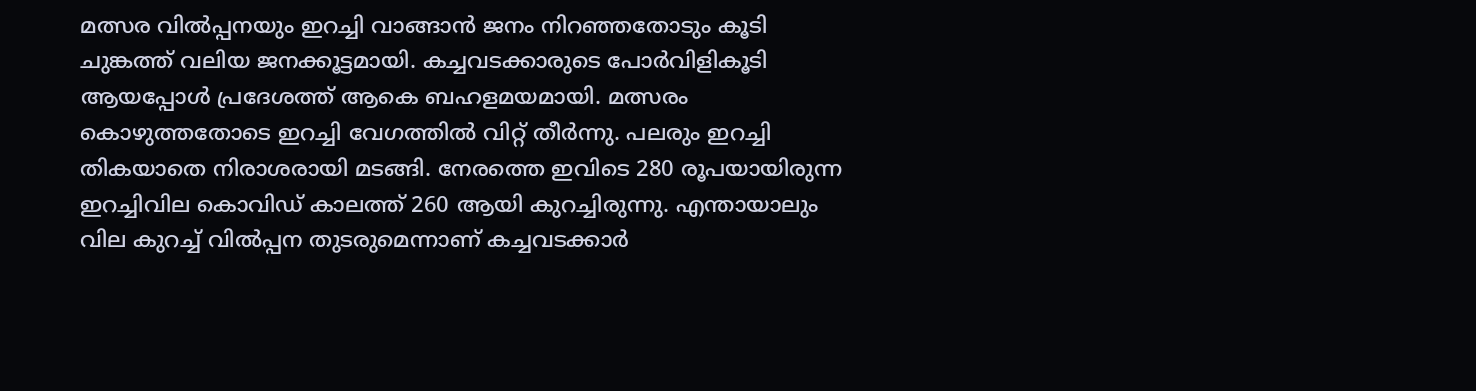മത്സര വില്‍പ്പനയും ഇറച്ചി വാങ്ങാന്‍ ജനം നിറഞ്ഞതോടും കൂടി ചുങ്കത്ത് വലിയ ജനക്കൂട്ടമായി. കച്ചവടക്കാരുടെ പോര്‍വിളികൂടി ആയപ്പോള്‍ പ്രദേശത്ത് ആകെ ബഹളമയമായി. മത്സരം കൊഴുത്തതോടെ ഇറച്ചി വേഗത്തില്‍ വിറ്റ് തീര്‍ന്നു. പലരും ഇറച്ചി തികയാതെ നിരാശരായി മടങ്ങി. നേരത്തെ ഇവിടെ 280 രൂപയായിരുന്ന ഇറച്ചിവില കൊവിഡ് കാലത്ത് 260 ആയി കുറച്ചിരുന്നു. എന്തായാലും വില കുറച്ച് വില്‍പ്പന തുടരുമെന്നാണ് കച്ചവടക്കാര്‍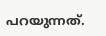പറയുന്നത്.